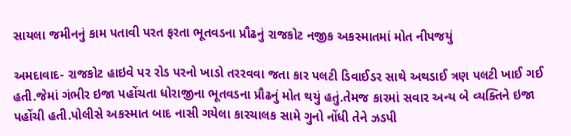સાયલા જમીનનું કામ પતાવી પરત ફરતા ભૂતવડના પ્રૌઢનું રાજકોટ નજીક અકસ્માતમાં મોત નીપજયું

અમદાવાદ- રાજકોટ હાઇવે પર રોડ પરનો ખાડો તરરવવા જતા કાર પલટી ડિવાઈડર સાથે અથડાઈ ત્રણ પલટી ખાઈ ગઈ હતી.જેમાં ગંભીર ઇજા પહોંચતા ધોરાજીના ભૂતવડના પ્રૌઢનું મોત થયું હતું.તેમજ કારમાં સવાર અન્ય બે વ્યક્તિને ઇજા પહોંચી હતી.પોલીસે અકસ્માત બાદ નાસી ગયેલા કારચાલક સામે ગુનો નોંધી તેને ઝડપી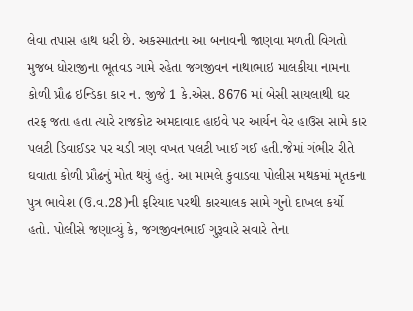લેવા તપાસ હાથ ધરી છે. અકસ્માતના આ બનાવની જાણવા મળતી વિગતો મુજબ ધોરાજીના ભૂતવડ ગામે રહેતા જગજીવન નાથાભાઇ માલકીયા નામના કોળી પ્રૌઢ ઇન્ડિકા કાર ન. જીજે 1 કે.એસ. 8676 માં બેસી સાયલાથી ઘર તરફ જતા હતા ત્યારે રાજકોટ અમદાવાદ હાઇવે પર આર્યન વેર હાઉસ સામે કાર પલટી ડિવાઈડર પર ચડી ત્રણ વખત પલટી ખાઈ ગઈ હતી.જેમાં ગંભીર રીતે ઘવાતા કોળી પ્રૌઢનું મોત થયું હતું. આ મામલે કુવાડવા પોલીસ મથકમાં મૃતકના પુત્ર ભાવેશ (ઉ.વ.28)ની ફરિયાદ પરથી કારચાલક સામે ગુનો દાખલ કર્યો હતો. પોલીસે જણાવ્યું કે, જગજીવનભાઈ ગુરૂવારે સવારે તેના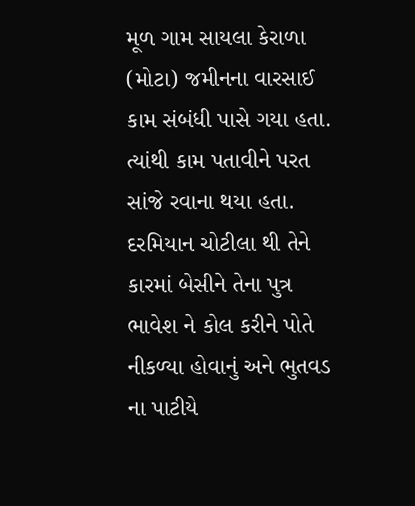મૂળ ગામ સાયલા કેરાળા (મોટા) જમીનના વારસાઈ કામ સંબંધી પાસે ગયા હતા. ત્યાંથી કામ પતાવીને પરત સાંજે રવાના થયા હતા. દરમિયાન ચોટીલા થી તેને કારમાં બેસીને તેના પુત્ર ભાવેશ ને કોલ કરીને પોતે નીકળ્યા હોવાનું અને ભુતવડ ના પાટીયે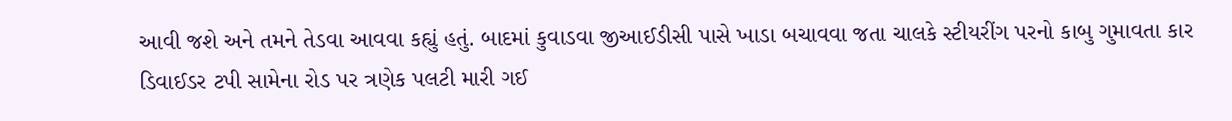આવી જશે અને તમને તેડવા આવવા કહ્યું હતું. બાદમાં કુવાડવા જીઆઈડીસી પાસે ખાડા બચાવવા જતા ચાલકે સ્ટીયરીંગ પરનો કાબુ ગુમાવતા કાર ડિવાઈડર ટપી સામેના રોડ પર ત્રણેક પલટી મારી ગઈ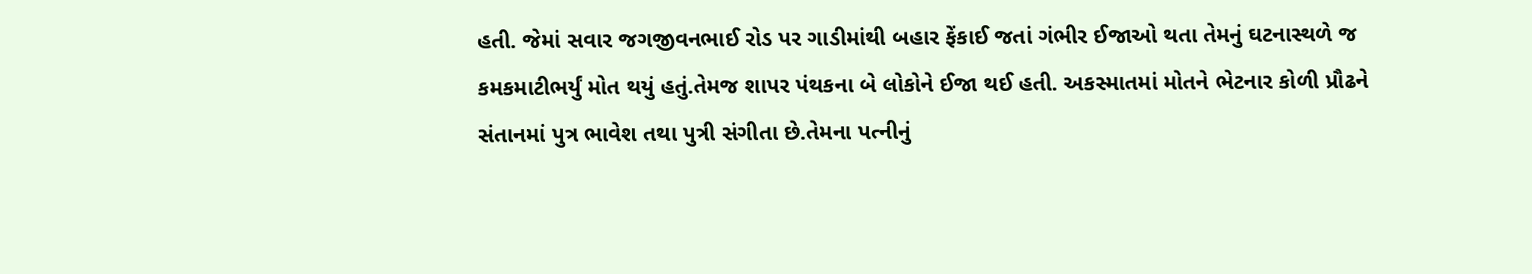હતી. જેમાં સવાર જગજીવનભાઈ રોડ પર ગાડીમાંથી બહાર ફેંકાઈ જતાં ગંભીર ઈજાઓ થતા તેમનું ઘટનાસ્થળે જ કમકમાટીભર્યું મોત થયું હતું.તેમજ શાપર પંથકના બે લોકોને ઈજા થઈ હતી. અકસ્માતમાં મોતને ભેટનાર કોળી પ્રૌઢને સંતાનમાં પુત્ર ભાવેશ તથા પુત્રી સંગીતા છે.તેમના પત્નીનું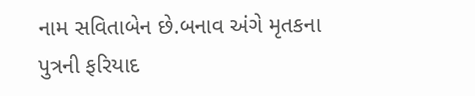નામ સવિતાબેન છે.બનાવ અંગે મૃતકના પુત્રની ફરિયાદ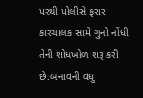પરથી પોલીસે ફરાર કારચાલક સામે ગુનો નોંધી તેની શોધખોળ શરૂ કરી છે.બનાવની વધુ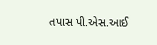તપાસ પી.એસ.આઈ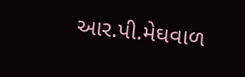આર.પી.મેઘવાળ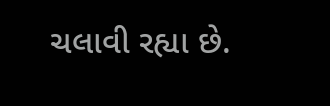ચલાવી રહ્યા છે.